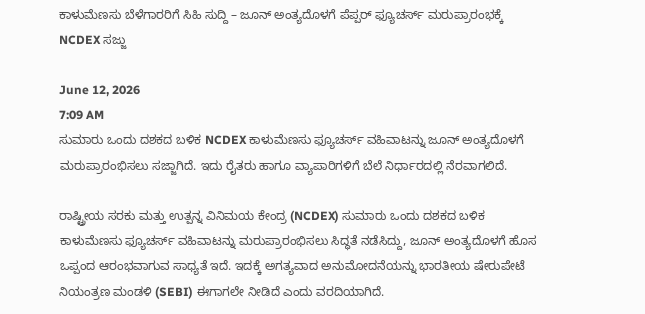ಕಾಳುಮೆಣಸು ಬೆಳೆಗಾರರಿಗೆ ಸಿಹಿ ಸುದ್ದಿ – ಜೂನ್ ಅಂತ್ಯದೊಳಗೆ ಪೆಪ್ಪರ್ ಫ್ಯೂಚರ್ಸ್ ಮರುಪ್ರಾರಂಭಕ್ಕೆ NCDEX ಸಜ್ಜು

June 12, 2026
7:09 AM
ಸುಮಾರು ಒಂದು ದಶಕದ ಬಳಿಕ NCDEX ಕಾಳುಮೆಣಸು ಫ್ಯೂಚರ್ಸ್ ವಹಿವಾಟನ್ನು ಜೂನ್ ಅಂತ್ಯದೊಳಗೆ ಮರುಪ್ರಾರಂಭಿಸಲು ಸಜ್ಜಾಗಿದೆ. ಇದು ರೈತರು ಹಾಗೂ ವ್ಯಾಪಾರಿಗಳಿಗೆ ಬೆಲೆ ನಿರ್ಧಾರದಲ್ಲಿ ನೆರವಾಗಲಿದೆ.

ರಾಷ್ಟ್ರೀಯ ಸರಕು ಮತ್ತು ಉತ್ಪನ್ನ ವಿನಿಮಯ ಕೇಂದ್ರ (NCDEX) ಸುಮಾರು ಒಂದು ದಶಕದ ಬಳಿಕ ಕಾಳುಮೆಣಸು ಫ್ಯೂಚರ್ಸ್ ವಹಿವಾಟನ್ನು ಮರುಪ್ರಾರಂಭಿಸಲು ಸಿದ್ಧತೆ ನಡೆಸಿದ್ದು, ಜೂನ್ ಅಂತ್ಯದೊಳಗೆ ಹೊಸ ಒಪ್ಪಂದ ಆರಂಭವಾಗುವ ಸಾಧ್ಯತೆ ಇದೆ. ಇದಕ್ಕೆ ಅಗತ್ಯವಾದ ಅನುಮೋದನೆಯನ್ನು ಭಾರತೀಯ ಷೇರುಪೇಟೆ ನಿಯಂತ್ರಣ ಮಂಡಳಿ (SEBI) ಈಗಾಗಲೇ ನೀಡಿದೆ ಎಂದು ವರದಿಯಾಗಿದೆ.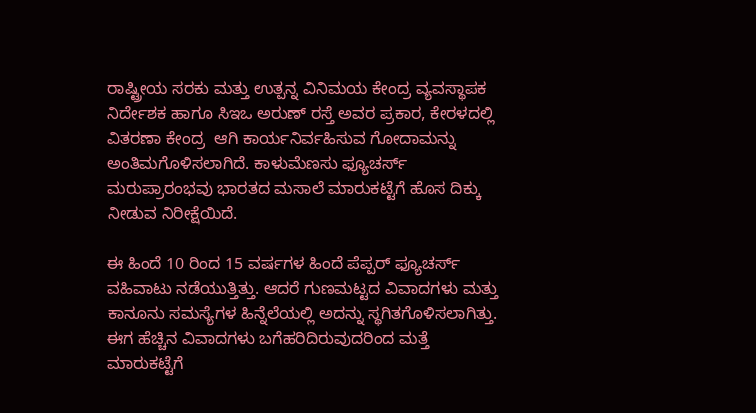ರಾಷ್ಟ್ರೀಯ ಸರಕು ಮತ್ತು ಉತ್ಪನ್ನ ವಿನಿಮಯ ಕೇಂದ್ರ ವ್ಯವಸ್ಥಾಪಕ ನಿರ್ದೇಶಕ ಹಾಗೂ ಸಿಇಒ ಅರುಣ್ ರಸ್ತೆ ಅವರ ಪ್ರಕಾರ, ಕೇರಳದಲ್ಲಿ ವಿತರಣಾ ಕೇಂದ್ರ  ಆಗಿ ಕಾರ್ಯನಿರ್ವಹಿಸುವ ಗೋದಾಮನ್ನು ಅಂತಿಮಗೊಳಿಸಲಾಗಿದೆ. ಕಾಳುಮೆಣಸು ಫ್ಯೂಚರ್ಸ್ ಮರುಪ್ರಾರಂಭವು ಭಾರತದ ಮಸಾಲೆ ಮಾರುಕಟ್ಟೆಗೆ ಹೊಸ ದಿಕ್ಕು ನೀಡುವ ನಿರೀಕ್ಷೆಯಿದೆ.

ಈ ಹಿಂದೆ 10 ರಿಂದ 15 ವರ್ಷಗಳ ಹಿಂದೆ ಪೆಪ್ಪರ್ ಫ್ಯೂಚರ್ಸ್ ವಹಿವಾಟು ನಡೆಯುತ್ತಿತ್ತು. ಆದರೆ ಗುಣಮಟ್ಟದ ವಿವಾದಗಳು ಮತ್ತು ಕಾನೂನು ಸಮಸ್ಯೆಗಳ ಹಿನ್ನೆಲೆಯಲ್ಲಿ ಅದನ್ನು ಸ್ಥಗಿತಗೊಳಿಸಲಾಗಿತ್ತು. ಈಗ ಹೆಚ್ಚಿನ ವಿವಾದಗಳು ಬಗೆಹರಿದಿರುವುದರಿಂದ ಮತ್ತೆ ಮಾರುಕಟ್ಟೆಗೆ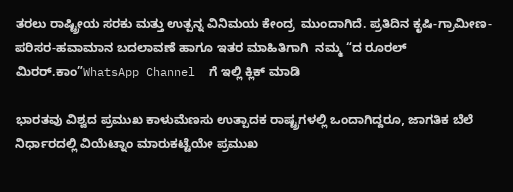ತರಲು ರಾಷ್ಟ್ರೀಯ ಸರಕು ಮತ್ತು ಉತ್ಪನ್ನ ವಿನಿಮಯ ಕೇಂದ್ರ  ಮುಂದಾಗಿದೆ. ಪ್ರತಿದಿನ ಕೃಷಿ-ಗ್ರಾಮೀಣ-ಪರಿಸರ-ಹವಾಮಾನ ಬದಲಾವಣೆ ಹಾಗೂ ಇತರ ಮಾಹಿತಿಗಾಗಿ  ನಮ್ಮ “ದ ರೂರಲ್‌ ಮಿರರ್.ಕಾಂ”WhatsApp Channel  ಗೆ ಇಲ್ಲಿ ಕ್ಲಿಕ್‌ ಮಾಡಿ

ಭಾರತವು ವಿಶ್ವದ ಪ್ರಮುಖ ಕಾಳುಮೆಣಸು ಉತ್ಪಾದಕ ರಾಷ್ಟ್ರಗಳಲ್ಲಿ ಒಂದಾಗಿದ್ದರೂ, ಜಾಗತಿಕ ಬೆಲೆ ನಿರ್ಧಾರದಲ್ಲಿ ವಿಯೆಟ್ನಾಂ ಮಾರುಕಟ್ಟೆಯೇ ಪ್ರಮುಖ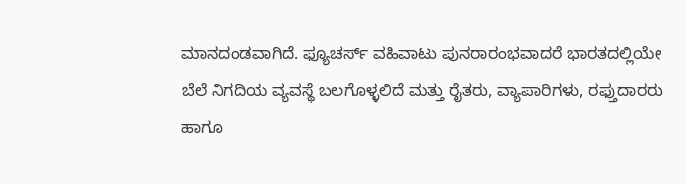ಮಾನದಂಡವಾಗಿದೆ. ಫ್ಯೂಚರ್ಸ್ ವಹಿವಾಟು ಪುನರಾರಂಭವಾದರೆ ಭಾರತದಲ್ಲಿಯೇ ಬೆಲೆ ನಿಗದಿಯ ವ್ಯವಸ್ಥೆ ಬಲಗೊಳ್ಳಲಿದೆ ಮತ್ತು ರೈತರು, ವ್ಯಾಪಾರಿಗಳು, ರಫ್ತುದಾರರು ಹಾಗೂ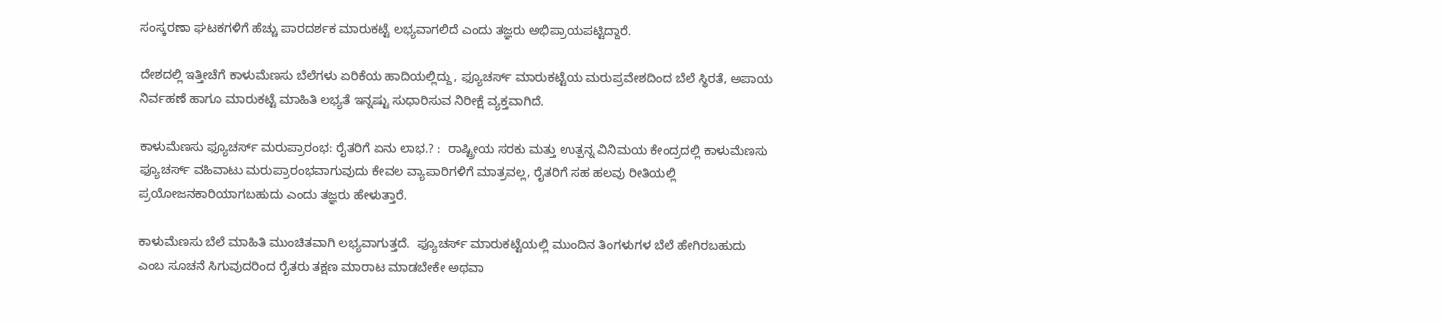ಸಂಸ್ಕರಣಾ ಘಟಕಗಳಿಗೆ ಹೆಚ್ಚು ಪಾರದರ್ಶಕ ಮಾರುಕಟ್ಟೆ ಲಭ್ಯವಾಗಲಿದೆ ಎಂದು ತಜ್ಞರು ಅಭಿಪ್ರಾಯಪಟ್ಟಿದ್ದಾರೆ.

ದೇಶದಲ್ಲಿ ಇತ್ತೀಚೆಗೆ ಕಾಳುಮೆಣಸು ಬೆಲೆಗಳು ಏರಿಕೆಯ ಹಾದಿಯಲ್ಲಿದ್ದು, ಫ್ಯೂಚರ್ಸ್ ಮಾರುಕಟ್ಟೆಯ ಮರುಪ್ರವೇಶದಿಂದ ಬೆಲೆ ಸ್ಥಿರತೆ, ಅಪಾಯ ನಿರ್ವಹಣೆ ಹಾಗೂ ಮಾರುಕಟ್ಟೆ ಮಾಹಿತಿ ಲಭ್ಯತೆ ಇನ್ನಷ್ಟು ಸುಧಾರಿಸುವ ನಿರೀಕ್ಷೆ ವ್ಯಕ್ತವಾಗಿದೆ.

ಕಾಳುಮೆಣಸು ಫ್ಯೂಚರ್ಸ್ ಮರುಪ್ರಾರಂಭ: ರೈತರಿಗೆ ಏನು ಲಾಭ.? :  ರಾಷ್ಟ್ರೀಯ ಸರಕು ಮತ್ತು ಉತ್ಪನ್ನ ವಿನಿಮಯ ಕೇಂದ್ರದಲ್ಲಿ ಕಾಳುಮೆಣಸು ಫ್ಯೂಚರ್ಸ್ ವಹಿವಾಟು ಮರುಪ್ರಾರಂಭವಾಗುವುದು ಕೇವಲ ವ್ಯಾಪಾರಿಗಳಿಗೆ ಮಾತ್ರವಲ್ಲ, ರೈತರಿಗೆ ಸಹ ಹಲವು ರೀತಿಯಲ್ಲಿ ಪ್ರಯೋಜನಕಾರಿಯಾಗಬಹುದು ಎಂದು ತಜ್ಞರು ಹೇಳುತ್ತಾರೆ.

ಕಾಳುಮೆಣಸು ಬೆಲೆ ಮಾಹಿತಿ ಮುಂಚಿತವಾಗಿ ಲಭ್ಯವಾಗುತ್ತದೆ.  ಫ್ಯೂಚರ್ಸ್ ಮಾರುಕಟ್ಟೆಯಲ್ಲಿ ಮುಂದಿನ ತಿಂಗಳುಗಳ ಬೆಲೆ ಹೇಗಿರಬಹುದು ಎಂಬ ಸೂಚನೆ ಸಿಗುವುದರಿಂದ ರೈತರು ತಕ್ಷಣ ಮಾರಾಟ ಮಾಡಬೇಕೇ ಅಥವಾ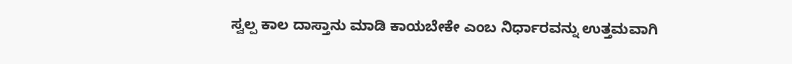ಸ್ವಲ್ಪ ಕಾಲ ದಾಸ್ತಾನು ಮಾಡಿ ಕಾಯಬೇಕೇ ಎಂಬ ನಿರ್ಧಾರವನ್ನು ಉತ್ತಮವಾಗಿ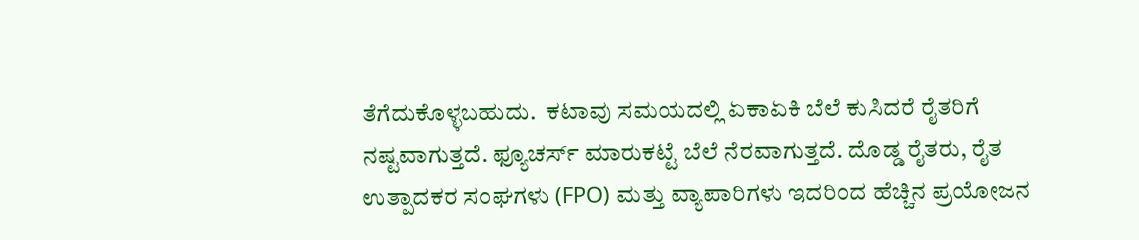ತೆಗೆದುಕೊಳ್ಳಬಹುದು.  ಕಟಾವು ಸಮಯದಲ್ಲಿ ಏಕಾಏಕಿ ಬೆಲೆ ಕುಸಿದರೆ ರೈತರಿಗೆ ನಷ್ಟವಾಗುತ್ತದೆ. ಫ್ಯೂಚರ್ಸ್ ಮಾರುಕಟ್ಟೆ ಬೆಲೆ ನೆರವಾಗುತ್ತದೆ. ದೊಡ್ಡ ರೈತರು, ರೈತ ಉತ್ಪಾದಕರ ಸಂಘಗಳು (FPO) ಮತ್ತು ವ್ಯಾಪಾರಿಗಳು ಇದರಿಂದ ಹೆಚ್ಚಿನ ಪ್ರಯೋಜನ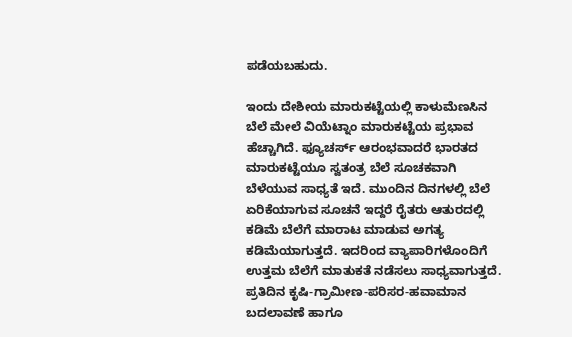ಪಡೆಯಬಹುದು.

ಇಂದು ದೇಶೀಯ ಮಾರುಕಟ್ಟೆಯಲ್ಲಿ ಕಾಳುಮೆಣಸಿನ ಬೆಲೆ ಮೇಲೆ ವಿಯೆಟ್ನಾಂ ಮಾರುಕಟ್ಟೆಯ ಪ್ರಭಾವ ಹೆಚ್ಚಾಗಿದೆ. ಫ್ಯೂಚರ್ಸ್ ಆರಂಭವಾದರೆ ಭಾರತದ ಮಾರುಕಟ್ಟೆಯೂ ಸ್ವತಂತ್ರ ಬೆಲೆ ಸೂಚಕವಾಗಿ ಬೆಳೆಯುವ ಸಾಧ್ಯತೆ ಇದೆ. ಮುಂದಿನ ದಿನಗಳಲ್ಲಿ ಬೆಲೆ ಏರಿಕೆಯಾಗುವ ಸೂಚನೆ ಇದ್ದರೆ ರೈತರು ಆತುರದಲ್ಲಿ ಕಡಿಮೆ ಬೆಲೆಗೆ ಮಾರಾಟ ಮಾಡುವ ಅಗತ್ಯ ಕಡಿಮೆಯಾಗುತ್ತದೆ. ಇದರಿಂದ ವ್ಯಾಪಾರಿಗಳೊಂದಿಗೆ ಉತ್ತಮ ಬೆಲೆಗೆ ಮಾತುಕತೆ ನಡೆಸಲು ಸಾಧ್ಯವಾಗುತ್ತದೆ. ಪ್ರತಿದಿನ ಕೃಷಿ-ಗ್ರಾಮೀಣ-ಪರಿಸರ-ಹವಾಮಾನ ಬದಲಾವಣೆ ಹಾಗೂ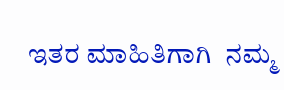ಇತರ ಮಾಹಿತಿಗಾಗಿ  ನಮ್ಮ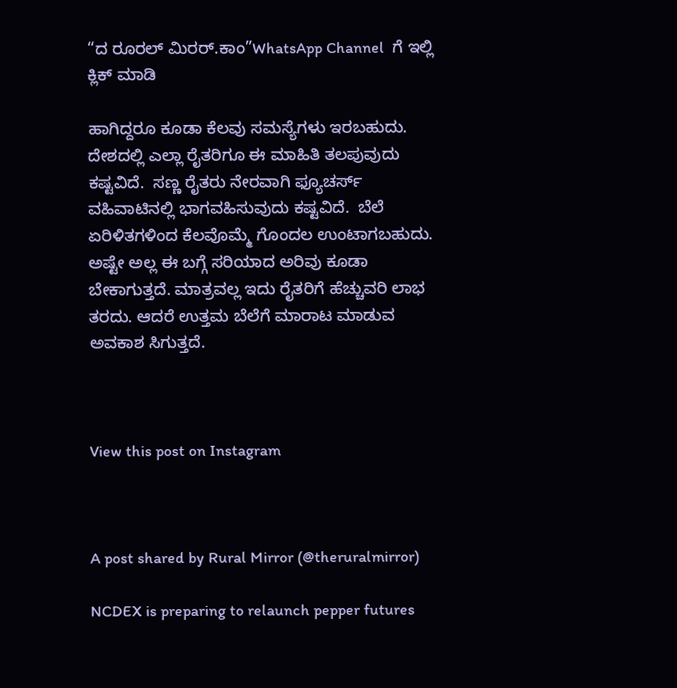“ದ ರೂರಲ್‌ ಮಿರರ್.ಕಾಂ”WhatsApp Channel  ಗೆ ಇಲ್ಲಿ ಕ್ಲಿಕ್‌ ಮಾಡಿ

ಹಾಗಿದ್ದರೂ ಕೂಡಾ ಕೆಲವು ಸಮಸ್ಯೆಗಳು ಇರಬಹುದು. ದೇಶದಲ್ಲಿ ಎಲ್ಲಾ ರೈತರಿಗೂ ಈ ಮಾಹಿತಿ ತಲಪುವುದು ಕಷ್ಟವಿದೆ.  ಸಣ್ಣ ರೈತರು ನೇರವಾಗಿ ಫ್ಯೂಚರ್ಸ್ ವಹಿವಾಟಿನಲ್ಲಿ ಭಾಗವಹಿಸುವುದು ಕಷ್ಟವಿದೆ.  ಬೆಲೆ ಏರಿಳಿತಗಳಿಂದ ಕೆಲವೊಮ್ಮೆ ಗೊಂದಲ ಉಂಟಾಗಬಹುದು. ಅಷ್ಟೇ ಅಲ್ಲ ಈ ಬಗ್ಗೆ ಸರಿಯಾದ ಅರಿವು ಕೂಡಾ ಬೇಕಾಗುತ್ತದೆ. ಮಾತ್ರವಲ್ಲ ಇದು ರೈತರಿಗೆ ಹೆಚ್ಚುವರಿ ಲಾಭ ತರದು. ಆದರೆ ಉತ್ತಮ ಬೆಲೆಗೆ ಮಾರಾಟ ಮಾಡುವ ಅವಕಾಶ ಸಿಗುತ್ತದೆ.



View this post on Instagram



A post shared by Rural Mirror (@theruralmirror)

NCDEX is preparing to relaunch pepper futures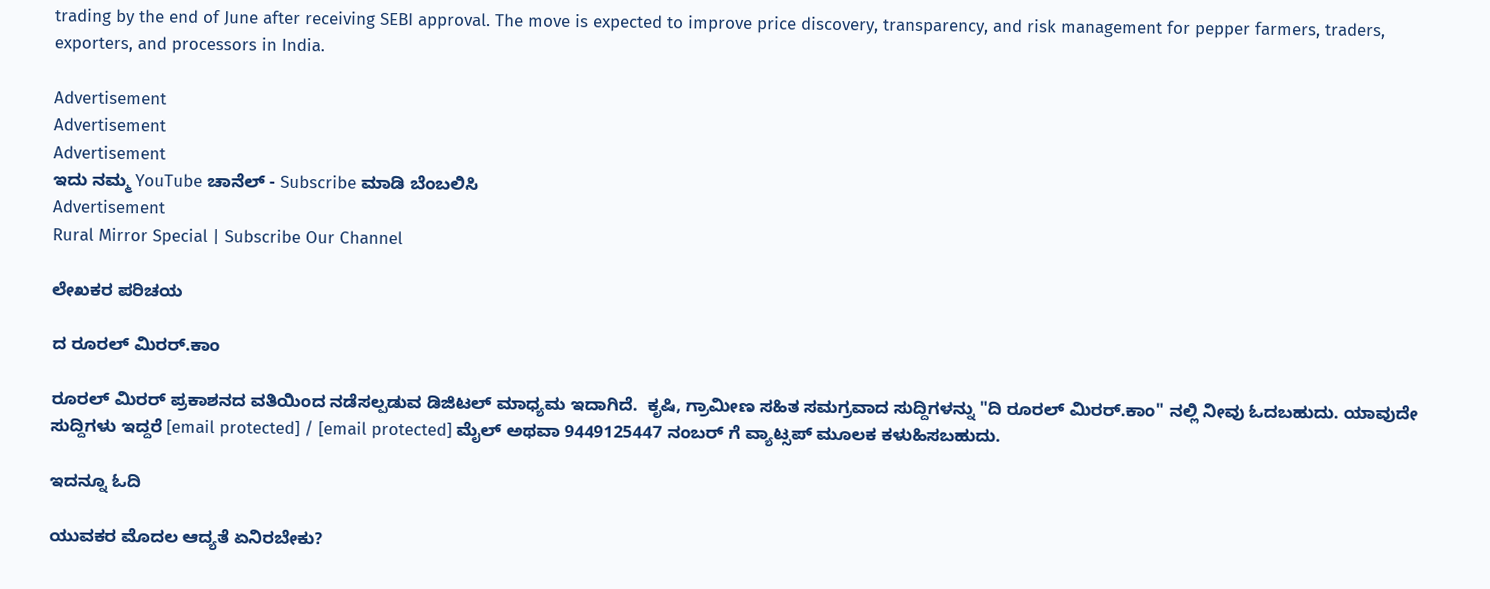trading by the end of June after receiving SEBI approval. The move is expected to improve price discovery, transparency, and risk management for pepper farmers, traders, exporters, and processors in India.

Advertisement
Advertisement
Advertisement
ಇದು ನಮ್ಮ YouTube ಚಾನೆಲ್ - Subscribe ಮಾಡಿ ಬೆಂಬಲಿಸಿ
Advertisement
Rural Mirror Special | Subscribe Our Channel

ಲೇಖಕರ ಪರಿಚಯ

ದ ರೂರಲ್ ಮಿರರ್.ಕಾಂ

ರೂರಲ್‌ ಮಿರರ್‌ ಪ್ರಕಾಶನದ ವತಿಯಿಂದ ನಡೆಸಲ್ಪಡುವ ಡಿಜಿಟಲ್‌ ಮಾಧ್ಯಮ ಇದಾಗಿದೆ.  ಕೃಷಿ, ಗ್ರಾಮೀಣ ಸಹಿತ ಸಮಗ್ರವಾದ ಸುದ್ದಿಗಳನ್ನು "ದಿ ರೂರಲ್‌ ಮಿರರ್‌.ಕಾಂ" ನಲ್ಲಿ ನೀವು ಓದಬಹುದು. ಯಾವುದೇ ಸುದ್ದಿಗಳು ಇದ್ದರೆ [email protected] / [email protected] ಮೈಲ್ ಅಥವಾ 9449125447 ನಂಬರ್ ಗೆ ವ್ಯಾಟ್ಸಪ್ ಮೂಲಕ ಕಳುಹಿಸಬಹುದು.

ಇದನ್ನೂ ಓದಿ

ಯುವಕರ ಮೊದಲ ಆದ್ಯತೆ ಏನಿರಬೇಕು?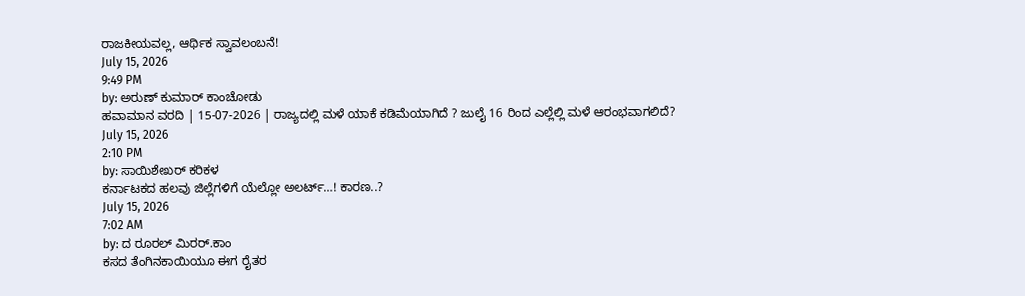ರಾಜಕೀಯವಲ್ಲ, ಆರ್ಥಿಕ ಸ್ವಾವಲಂಬನೆ!
July 15, 2026
9:49 PM
by: ಅರುಣ್‌ ಕುಮಾರ್ ಕಾಂಚೋಡು
ಹವಾಮಾನ ವರದಿ | 15-07-2026 | ರಾಜ್ಯದಲ್ಲಿ ಮಳೆ ಯಾಕೆ ಕಡಿಮೆಯಾಗಿದೆ ? ಜುಲೈ 16 ರಿಂದ ಎಲ್ಲೆಲ್ಲಿ ಮಳೆ ಆರಂಭವಾಗಲಿದೆ?
July 15, 2026
2:10 PM
by: ಸಾಯಿಶೇಖರ್ ಕರಿಕಳ
ಕರ್ನಾಟಕದ ಹಲವು ಜಿಲ್ಲೆಗಳಿಗೆ ಯೆಲ್ಲೋ ಅಲರ್ಟ್…! ಕಾರಣ..?
July 15, 2026
7:02 AM
by: ದ ರೂರಲ್ ಮಿರರ್.ಕಾಂ
ಕಸದ ತೆಂಗಿನಕಾಯಿಯೂ ಈಗ ರೈತರ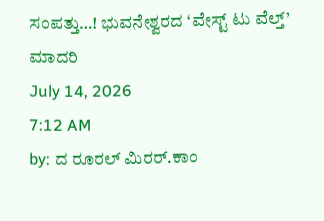ಸಂಪತ್ತು…! ಭುವನೇಶ್ವರದ ‘ವೇಸ್ಟ್ ಟು ವೆಲ್ತ್’ ಮಾದರಿ
July 14, 2026
7:12 AM
by: ದ ರೂರಲ್ ಮಿರರ್.ಕಾಂ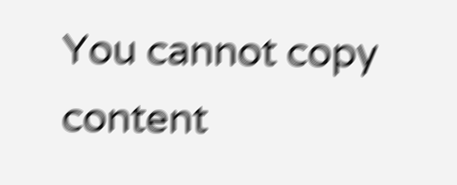You cannot copy content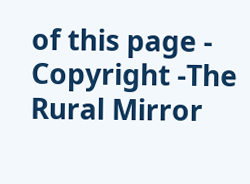of this page - Copyright -The Rural Mirror